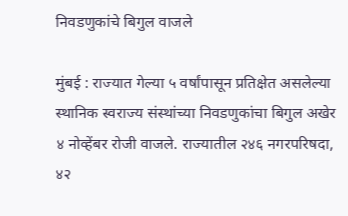निवडणुकांचे बिगुल वाजले

मुंबई : राज्यात गेल्या ५ वर्षांपासून प्रतिक्षेत असलेल्या स्थानिक स्वराज्य संस्थांच्या निवडणुकांचा बिगुल अखेर ४ नोव्हेंबर रोजी वाजले. राज्यातील २४६ नगरपरिषदा, ४२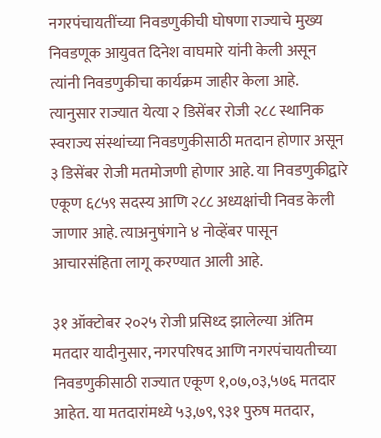नगरपंचायतींच्या निवडणुकीची घोषणा राज्याचे मुख्य निवडणूक आयुवत दिनेश वाघमारे यांनी केली असून त्यांनी निवडणुकीचा कार्यक्रम जाहीर केला आहे. त्यानुसार राज्यात येत्या २ डिसेंबर रोजी २८८ स्थानिक स्वराज्य संस्थांच्या निवडणुकीसाठी मतदान होणार असून ३ डिसेंबर रोजी मतमोजणी होणार आहे. या निवडणुकीद्वारे एकूण ६८५९ सदस्य आणि २८८ अध्यक्षांची निवड केली जाणार आहे. त्याअनुषंगाने ४ नोव्हेंबर पासून आचारसंहिता लागू करण्यात आली आहे.

३१ ऑक्टोबर २०२५ रोजी प्रसिध्द झालेल्या अंतिम मतदार यादीनुसार, नगरपरिषद आणि नगरपंचायतीच्या निवडणुकीसाठी राज्यात एकूण १,०७,०३,५७६ मतदार आहेत. या मतदारांमध्ये ५३,७९,९३१ पुरुष मतदार,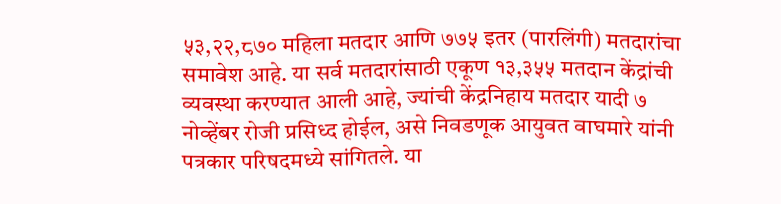५३,२२,८७० महिला मतदार आणि ७७५ इतर (पारलिंगी) मतदारांचा समावेश आहे. या सर्व मतदारांसाठी एकूण १३,३५५ मतदान केंद्रांची व्यवस्था करण्यात आली आहे, ज्यांची केंद्रनिहाय मतदार यादी ७ नोव्हेंबर रोजी प्रसिध्द होईल, असे निवडणूक आयुवत वाघमारे यांनी पत्रकार परिषदमध्ये सांगितले. या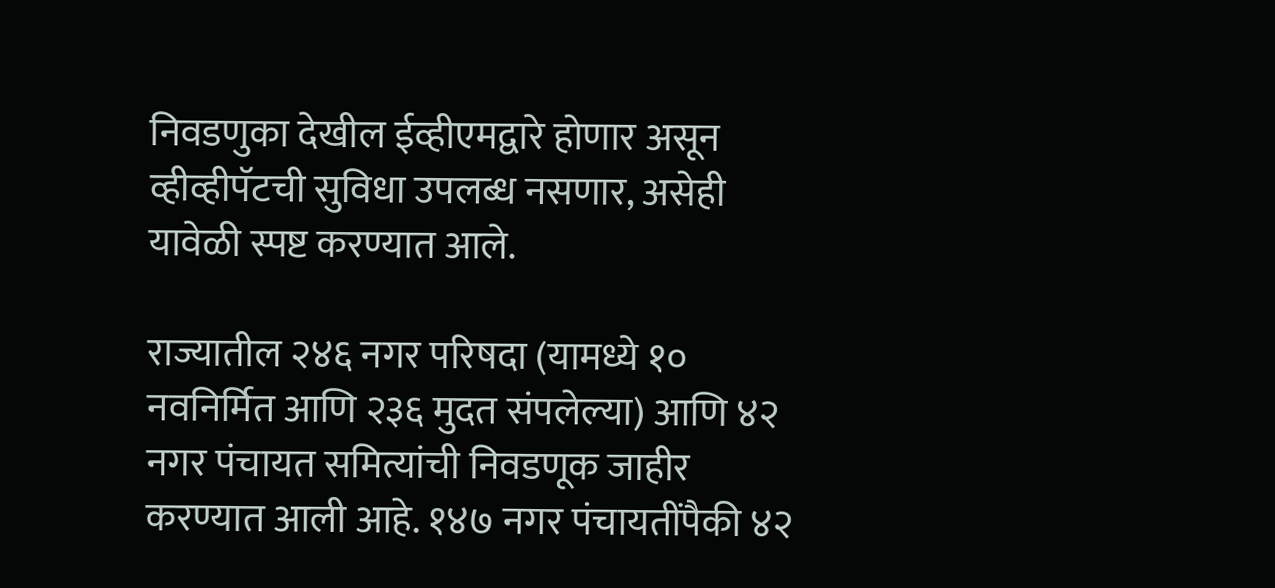निवडणुका देखील ईव्हीएमद्वारे होणार असून व्हीव्हीपॅटची सुविधा उपलब्ध नसणार, असेही यावेळी स्पष्ट करण्यात आले.

राज्यातील २४६ नगर परिषदा (यामध्ये १० नवनिर्मित आणि २३६ मुदत संपलेल्या) आणि ४२ नगर पंचायत समित्यांची निवडणूक जाहीर करण्यात आली आहे. १४७ नगर पंचायतींपैकी ४२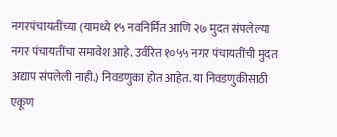नगरपंचायतींच्या (यामध्ये १५ नवनिर्मित आणि २७ मुदत संपलेल्या नगर पंचायतींचा समावेश आहे. उर्वरित १०५५ नगर पंचायतींची मुदत अद्याप संपलेली नाही.) निवडणुका होत आहेत. या निवडणुकीसाठी एकूण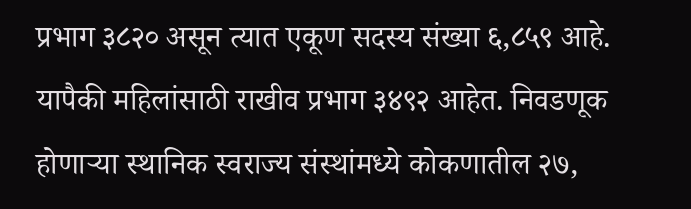प्रभाग ३८२० असून त्यात एकूण सदस्य संख्या ६,८५९ आहे. यापैकी महिलांसाठी राखीव प्रभाग ३४९२ आहेत. निवडणूक होणाऱ्या स्थानिक स्वराज्य संस्थांमध्ये कोकणातील २७,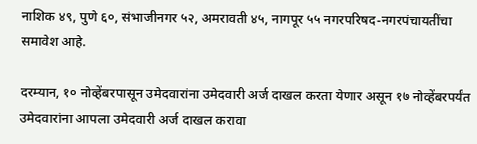नाशिक ४९, पुणे ६०, संभाजीनगर ५२, अमरावती ४५, नागपूर ५५ नगरपरिषद-नगरपंचायतींचा समावेश आहे.

दरम्यान, १० नोव्हेंबरपासून उमेदवारांना उमेदवारी अर्ज दाखल करता येणार असून १७ नोव्हेंबरपर्यंत उमेदवारांना आपला उमेदवारी अर्ज दाखल करावा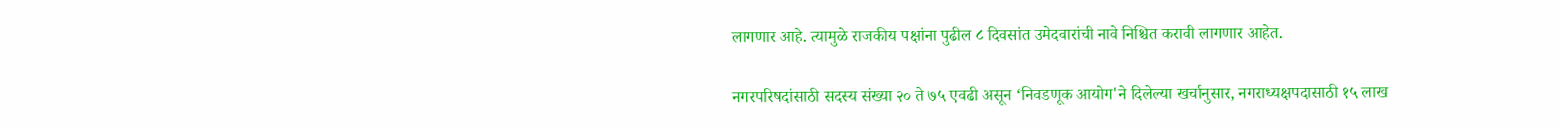लागणार आहे. त्यामुळे राजकीय पक्षांना पुढील ८ दिवसांत उमेदवारांची नावे निश्चित करावी लागणार आहेत.

नगरपरिषदांसाठी सदस्य संख्या २० ते ७५ एवढी असून ‘निवडणूक आयोग'ने दिलेल्या खर्चानुसार, नगराध्यक्षपदासाठी १५ लाख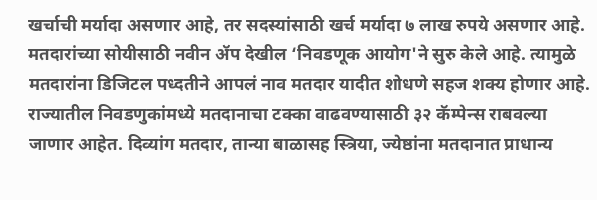खर्चाची मर्यादा असणार आहे, तर सदस्यांसाठी खर्च मर्यादा ७ लाख रुपये असणार आहे. मतदारांच्या सोयीसाठी नवीन ॲप देखील ‘निवडणूक आयोग'ने सुरु केले आहे. त्यामुळे मतदारांना डिजिटल पध्दतीने आपलं नाव मतदार यादीत शोधणे सहज शक्य होणार आहे. राज्यातील निवडणुकांमध्ये मतदानाचा टक्का वाढवण्यासाठी ३२ कॅम्पेन्स राबवल्या जाणार आहेत. दिव्यांग मतदार, तान्या बाळासह स्त्रिया, ज्येष्ठांना मतदानात प्राधान्य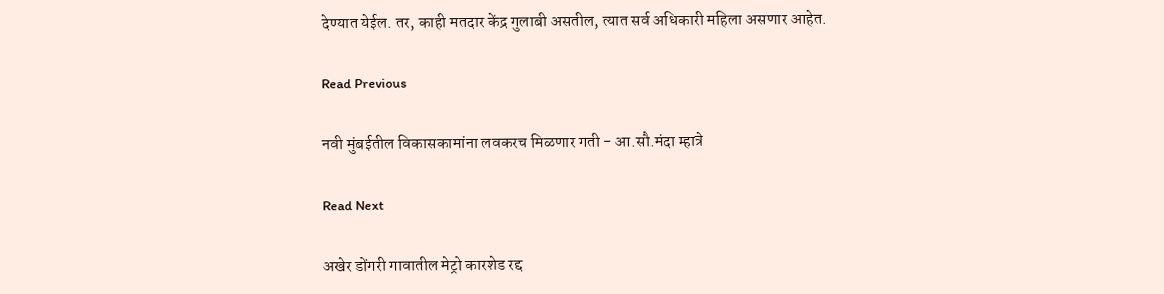देण्यात येईल. तर, काही मतदार केंद्र गुलाबी असतील, त्यात सर्व अधिकारी महिला असणार आहेत.

Read Previous

नवी मुंबईतील विकासकामांना लवकरच मिळणार गती - आ.सौ.मंदा म्हात्रे

Read Next

अखेर डोंगरी गावातील मेट्रो कारशेड रद्द